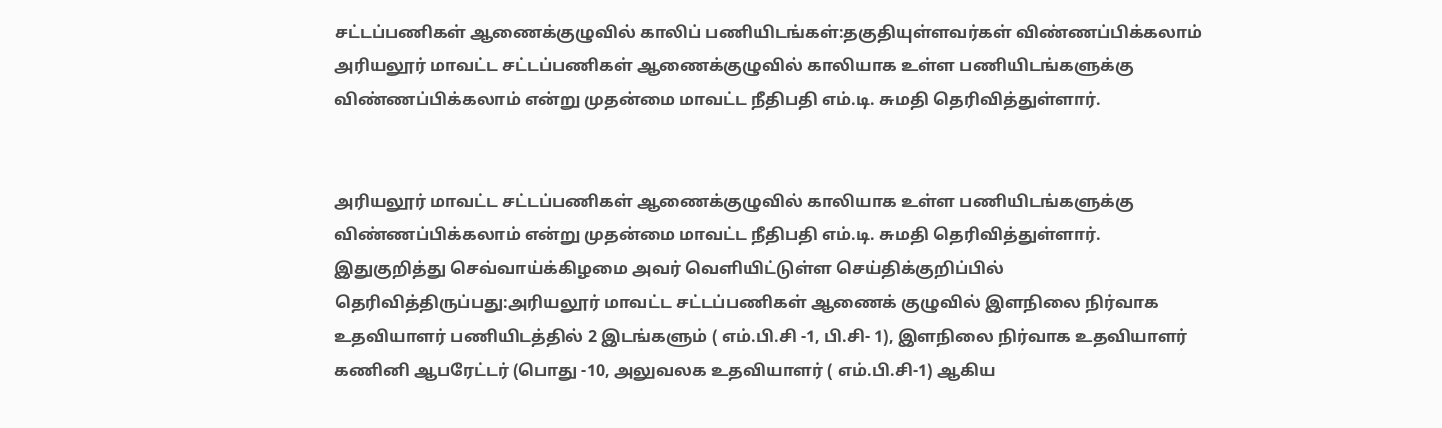சட்டப்பணிகள் ஆணைக்குழுவில் காலிப் பணியிடங்கள்:தகுதியுள்ளவர்கள் விண்ணப்பிக்கலாம்
அரியலூர் மாவட்ட சட்டப்பணிகள் ஆணைக்குழுவில் காலியாக உள்ள பணியிடங்களுக்கு விண்ணப்பிக்கலாம் என்று முதன்மை மாவட்ட நீதிபதி எம்.டி. சுமதி தெரிவித்துள்ளார்.


அரியலூர் மாவட்ட சட்டப்பணிகள் ஆணைக்குழுவில் காலியாக உள்ள பணியிடங்களுக்கு விண்ணப்பிக்கலாம் என்று முதன்மை மாவட்ட நீதிபதி எம்.டி. சுமதி தெரிவித்துள்ளார்.
இதுகுறித்து செவ்வாய்க்கிழமை அவர் வெளியிட்டுள்ள செய்திக்குறிப்பில் தெரிவித்திருப்பது:அரியலூர் மாவட்ட சட்டப்பணிகள் ஆணைக் குழுவில் இளநிலை நிர்வாக உதவியாளர் பணியிடத்தில் 2 இடங்களும் ( எம்.பி.சி -1, பி.சி- 1), இளநிலை நிர்வாக உதவியாளர் கணினி ஆபரேட்டர் (பொது -10, அலுவலக உதவியாளர் ( எம்.பி.சி-1) ஆகிய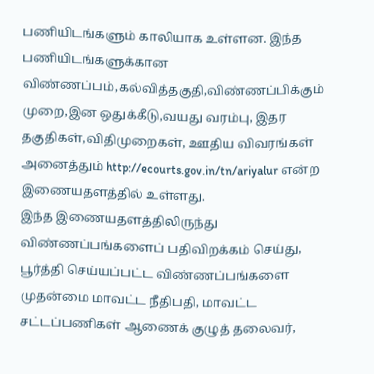பணியிடங்களும் காலியாக உள்ளன. இந்த பணியிடங்களுக்கான விண்ணப்பம்,கல்வித்தகுதி,விண்ணப்பிக்கும் முறை,இன ஒதுக்கீடு,வயது வரம்பு, இதர தகுதிகள்,விதிமுறைகள், ஊதிய விவரங்கள் அனைத்தும் http://ecourts.gov.in/tn/ariyalur என்ற இணையதளத்தில் உள்ளது.
இந்த இணையதளத்திலிருந்து விண்ணப்பங்களைப் பதிவிறக்கம் செய்து, பூர்த்தி செய்யப்பட்ட விண்ணப்பங்களை முதன்மை மாவட்ட நீதிபதி, மாவட்ட சட்டப்பணிகள் ஆணைக் குழுத் தலைவர்,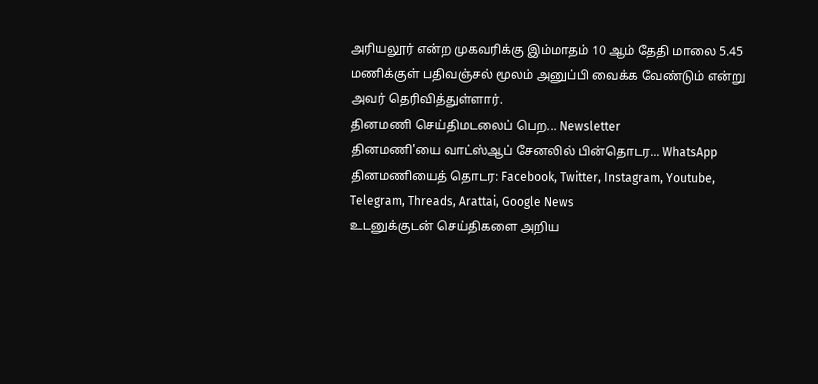அரியலூர் என்ற முகவரிக்கு இம்மாதம் 10 ஆம் தேதி மாலை 5.45 மணிக்குள் பதிவஞ்சல் மூலம் அனுப்பி வைக்க வேண்டும் என்று அவர் தெரிவித்துள்ளார்.
தினமணி செய்திமடலைப் பெற... Newsletter
தினமணி'யை வாட்ஸ்ஆப் சேனலில் பின்தொடர... WhatsApp
தினமணியைத் தொடர: Facebook, Twitter, Instagram, Youtube, Telegram, Threads, Arattai, Google News
உடனுக்குடன் செய்திகளை அறிய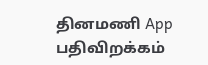தினமணி App பதிவிறக்கம்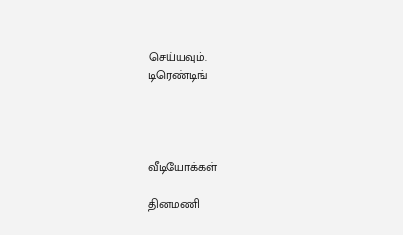செய்யவும்.
டிரெண்டிங்




வீடியோக்கள்

தினமணி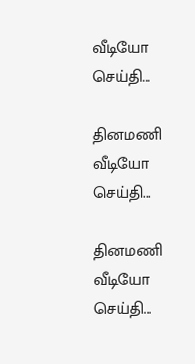வீடியோ செய்தி...

தினமணி வீடியோ செய்தி...

தினமணி வீடியோ செய்தி...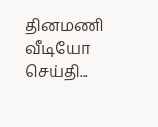தினமணி வீடியோ செய்தி...